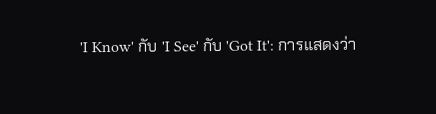'I Know' กับ 'I See' กับ 'Got It': การแสดงว่า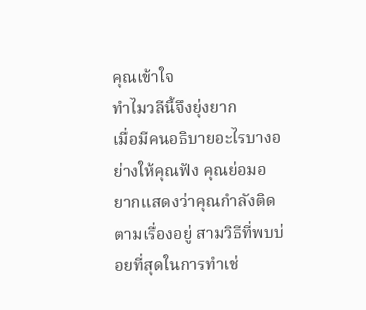คุณเข้าใจ
ทำไมวลีนี้จึงยุ่งยาก
เมื่อมีคนอธิบายอะไรบางอย่างให้คุณฟัง คุณย่อมอยากแสดงว่าคุณกำลังติดตามเรื่องอยู่ สามวิธีที่พบบ่อยที่สุดในการทำเช่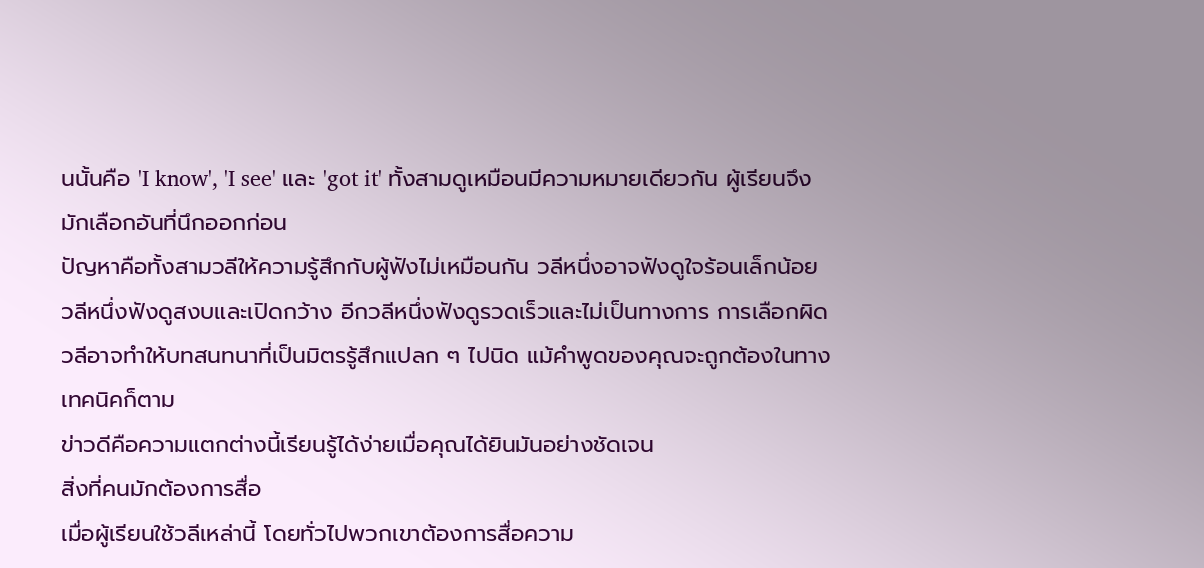นนั้นคือ 'I know', 'I see' และ 'got it' ทั้งสามดูเหมือนมีความหมายเดียวกัน ผู้เรียนจึงมักเลือกอันที่นึกออกก่อน
ปัญหาคือทั้งสามวลีให้ความรู้สึกกับผู้ฟังไม่เหมือนกัน วลีหนึ่งอาจฟังดูใจร้อนเล็กน้อย วลีหนึ่งฟังดูสงบและเปิดกว้าง อีกวลีหนึ่งฟังดูรวดเร็วและไม่เป็นทางการ การเลือกผิดวลีอาจทำให้บทสนทนาที่เป็นมิตรรู้สึกแปลก ๆ ไปนิด แม้คำพูดของคุณจะถูกต้องในทางเทคนิคก็ตาม
ข่าวดีคือความแตกต่างนี้เรียนรู้ได้ง่ายเมื่อคุณได้ยินมันอย่างชัดเจน
สิ่งที่คนมักต้องการสื่อ
เมื่อผู้เรียนใช้วลีเหล่านี้ โดยทั่วไปพวกเขาต้องการสื่อความ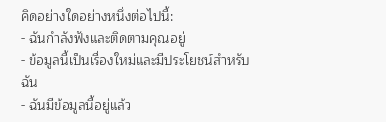คิดอย่างใดอย่างหนึ่งต่อไปนี้:
- ฉันกำลังฟังและติดตามคุณอยู่
- ข้อมูลนี้เป็นเรื่องใหม่และมีประโยชน์สำหรับฉัน
- ฉันมีข้อมูลนี้อยู่แล้ว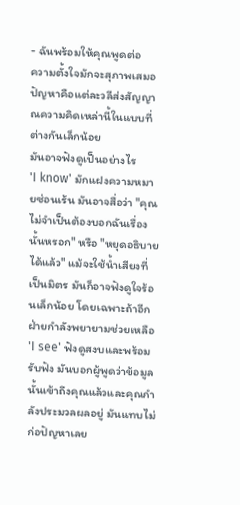- ฉันพร้อมให้คุณพูดต่อ
ความตั้งใจมักจะสุภาพเสมอ ปัญหาคือแต่ละวลีส่งสัญญาณความคิดเหล่านี้ในแบบที่ต่างกันเล็กน้อย
มันอาจฟังดูเป็นอย่างไร
'I know' มักแฝงความหมายซ่อนเร้น มันอาจสื่อว่า "คุณไม่จำเป็นต้องบอกฉันเรื่องนั้นหรอก" หรือ "หยุดอธิบายได้แล้ว" แม้จะใช้น้ำเสียงที่เป็นมิตร มันก็อาจฟังดูใจร้อนเล็กน้อย โดยเฉพาะถ้าอีกฝ่ายกำลังพยายามช่วยเหลือ
'I see' ฟังดูสงบและพร้อมรับฟัง มันบอกผู้พูดว่าข้อมูลนั้นเข้าถึงคุณแล้วและคุณกำลังประมวลผลอยู่ มันแทบไม่ก่อปัญหาเลย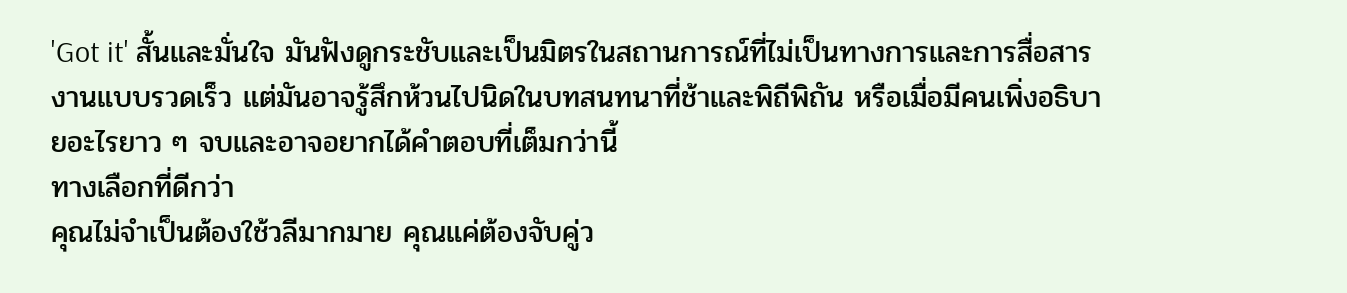'Got it' สั้นและมั่นใจ มันฟังดูกระชับและเป็นมิตรในสถานการณ์ที่ไม่เป็นทางการและการสื่อสารงานแบบรวดเร็ว แต่มันอาจรู้สึกห้วนไปนิดในบทสนทนาที่ช้าและพิถีพิถัน หรือเมื่อมีคนเพิ่งอธิบายอะไรยาว ๆ จบและอาจอยากได้คำตอบที่เต็มกว่านี้
ทางเลือกที่ดีกว่า
คุณไม่จำเป็นต้องใช้วลีมากมาย คุณแค่ต้องจับคู่ว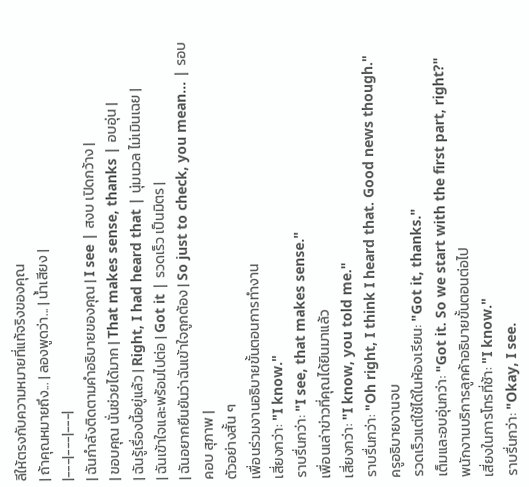ลีให้ตรงกับความหมายที่แท้จริงของคุณ
| ถ้าคุณหมายถึง... | ลองพูดว่า... | น้ำเสียง |
|---|---|---|
| ฉันกำลังติดตามคำอธิบายของคุณ | I see | สงบ เปิดกว้าง |
| ขอบคุณ นั่นช่วยได้มาก | That makes sense, thanks | อบอุ่น |
| ฉันรู้เรื่องนี้อยู่แล้ว | Right, I had heard that | นุ่มนวล ไม่เมินเฉย |
| ฉันเข้าใจและพร้อมไปต่อ | Got it | รวดเร็ว เป็นมิตร |
| ฉันอยากยืนยันว่าฉันเข้าใจถูกต้อง | So just to check, you mean... | รอบคอบ สุภาพ |
ตัวอย่างสั้น ๆ
เพื่อนร่วมงานอธิบายขั้นตอนการทำงาน
เสี่ยงกว่า: "I know."
ราบรื่นกว่า: "I see, that makes sense."
เพื่อนเล่าข่าวที่คุณได้ยินมาแล้ว
เสี่ยงกว่า: "I know, you told me."
ราบรื่นกว่า: "Oh right, I think I heard that. Good news though."
ครูอธิบายงานจบ
รวดเร็วแต่ใช้ได้ในห้องเรียน: "Got it, thanks."
เต็มและอบอุ่นกว่า: "Got it. So we start with the first part, right?"
พนักงานบริการลูกค้าอธิบายขั้นตอนต่อไป
เสี่ยงในการโทรที่ช้า: "I know."
ราบรื่นกว่า: "Okay, I see.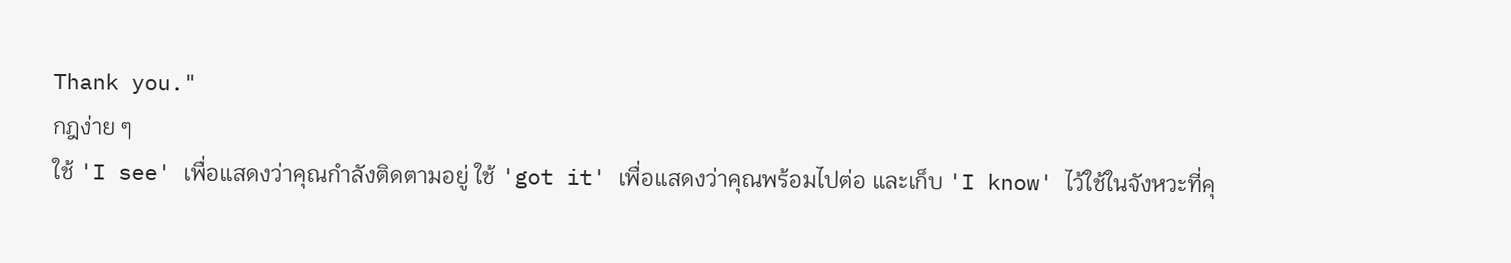Thank you."
กฎง่าย ๆ
ใช้ 'I see' เพื่อแสดงว่าคุณกำลังติดตามอยู่ ใช้ 'got it' เพื่อแสดงว่าคุณพร้อมไปต่อ และเก็บ 'I know' ไว้ใช้ในจังหวะที่คุ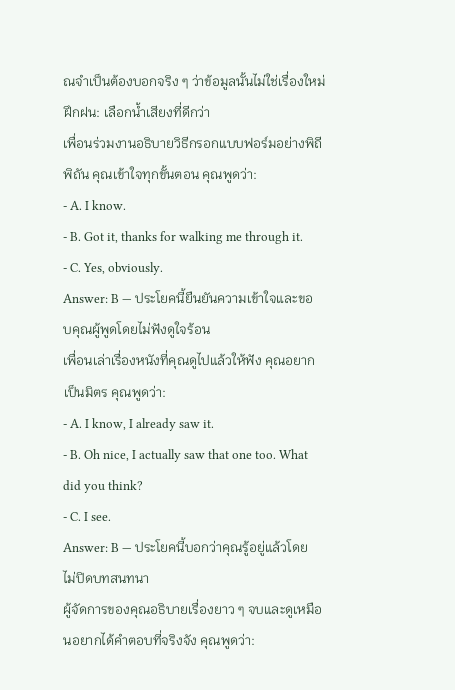ณจำเป็นต้องบอกจริง ๆ ว่าข้อมูลนั้นไม่ใช่เรื่องใหม่
ฝึกฝน: เลือกน้ำเสียงที่ดีกว่า
เพื่อนร่วมงานอธิบายวิธีกรอกแบบฟอร์มอย่างพิถีพิถัน คุณเข้าใจทุกขั้นตอน คุณพูดว่า:
- A. I know.
- B. Got it, thanks for walking me through it.
- C. Yes, obviously.
Answer: B — ประโยคนี้ยืนยันความเข้าใจและขอบคุณผู้พูดโดยไม่ฟังดูใจร้อน
เพื่อนเล่าเรื่องหนังที่คุณดูไปแล้วให้ฟัง คุณอยากเป็นมิตร คุณพูดว่า:
- A. I know, I already saw it.
- B. Oh nice, I actually saw that one too. What did you think?
- C. I see.
Answer: B — ประโยคนี้บอกว่าคุณรู้อยู่แล้วโดยไม่ปิดบทสนทนา
ผู้จัดการของคุณอธิบายเรื่องยาว ๆ จบและดูเหมือนอยากได้คำตอบที่จริงจัง คุณพูดว่า: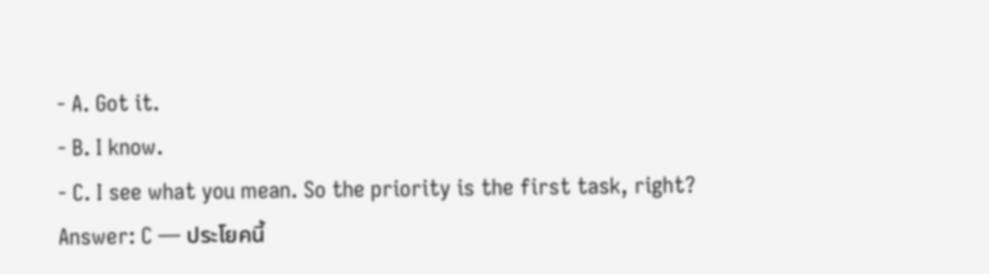- A. Got it.
- B. I know.
- C. I see what you mean. So the priority is the first task, right?
Answer: C — ประโยคนี้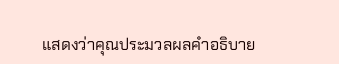แสดงว่าคุณประมวลผลคำอธิบาย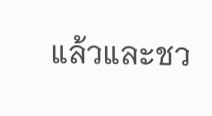แล้วและชว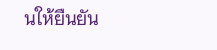นให้ยืนยัน